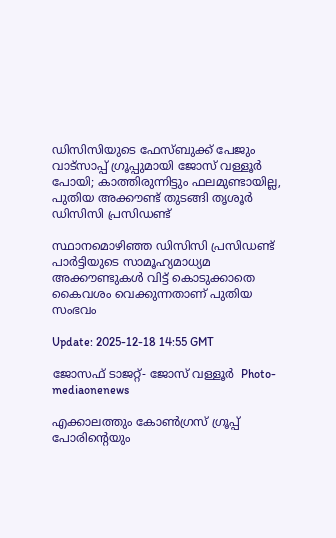ഡിസിസിയുടെ ഫേസ്ബുക്ക് പേജും വാട്സാപ്പ് ഗ്രൂപ്പുമായി ജോസ് വള്ളൂർ പോയി; കാത്തിരുന്നിട്ടും ഫലമുണ്ടായില്ല, പുതിയ അക്കൗണ്ട് തുടങ്ങി തൃശൂർ ഡിസിസി പ്രസിഡണ്ട്

സ്ഥാനമൊഴിഞ്ഞ ഡിസിസി പ്രസിഡണ്ട് പാർട്ടിയുടെ സാമൂഹ്യമാധ്യമ അക്കൗണ്ടുകള്‍ വിട്ട് കൊടുക്കാതെ കൈവശം വെക്കുന്നതാണ് പുതിയ സംഭവം

Update: 2025-12-18 14:55 GMT

ജോസഫ് ടാജറ്റ്- ജോസ് വള്ളൂർ  Photo-mediaonenews

എക്കാലത്തും കോണ്‍ഗ്രസ് ഗ്രൂപ്പ് പോരിന്‍റെയും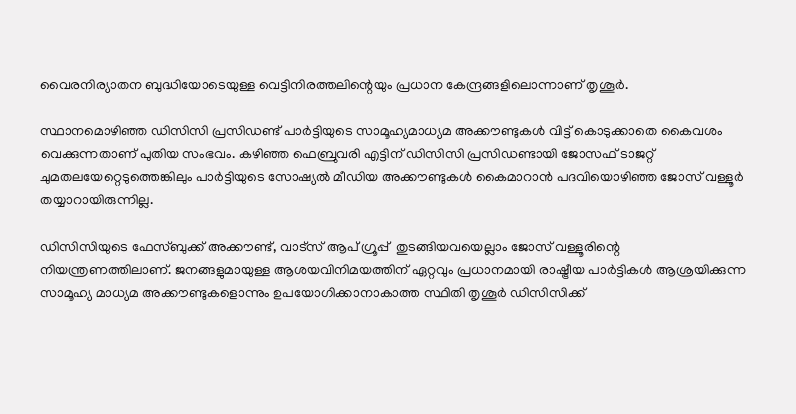വൈരനിര്യാതന ബുദ്ധിയോടെയുള്ള വെട്ടിനിരത്തലിന്റെയും പ്രധാന കേന്ദ്രങ്ങളിലൊന്നാണ് തൃശൂർ.

സ്ഥാനമൊഴിഞ്ഞ ഡിസിസി പ്രസിഡണ്ട് പാർട്ടിയുടെ സാമൂഹ്യമാധ്യമ അക്കൗണ്ടുകള്‍ വിട്ട് കൊടുക്കാതെ കൈവശം വെക്കുന്നതാണ് പുതിയ സംഭവം. കഴിഞ്ഞ ഫെബ്രുവരി എട്ടിന് ഡിസിസി പ്രസിഡണ്ടായി ജോസഫ് ടാജറ്റ് ചുമതലയേറ്റെടുത്തെങ്കിലും പാർട്ടിയുടെ സോഷ്യല്‍ മീഡിയ അക്കൗണ്ടുകള്‍ കൈമാറാന്‍ പദവിയൊഴിഞ്ഞ ജോസ് വള്ളൂർ തയ്യാറായിരുന്നില്ല.

ഡിസിസിയുടെ ഫേസ്ബുക്ക് അക്കൗണ്ട്, വാട്സ് ആപ് ഗ്രൂപ്പ്  തുടങ്ങിയവയെല്ലാം ജോസ് വള്ളൂരിന്റെ നിയന്ത്രണത്തിലാണ്. ജനങ്ങളുമായുള്ള ആശയവിനിമയത്തിന് ഏറ്റവും പ്രധാനമായി രാഷ്ട്രീയ പാർട്ടികള്‍ ആശ്രയിക്കുന്ന സാമൂഹ്യ മാധ്യമ അക്കൗണ്ടുകളൊന്നും ഉപയോഗിക്കാനാകാത്ത സ്ഥിതി തൃശൂർ ഡിസിസിക്ക്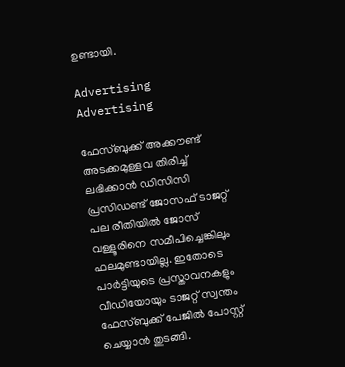ഉണ്ടായി.

Advertising
Advertising

ഫേസ്ബുക്ക് അക്കൗണ്ട് അടക്കമുള്ളവ തിരിച്ച് ലഭിക്കാന്‍ ഡിസിസി പ്രസിഡണ്ട് ജോസഫ് ടാജറ്റ് പല രീതിയില്‍ ജോസ് വള്ളൂരിനെ സമീപിച്ചെങ്കിലും ഫലമുണ്ടായില്ല. ഇതോടെ പാർട്ടിയുടെ പ്രസ്താവനകളും വീഡിയോയും ടാജറ്റ് സ്വന്തം ഫേസ്ബുക്ക് പേജില്‍ പോസ്റ്റ് ചെയ്യാന്‍ തുടങ്ങി.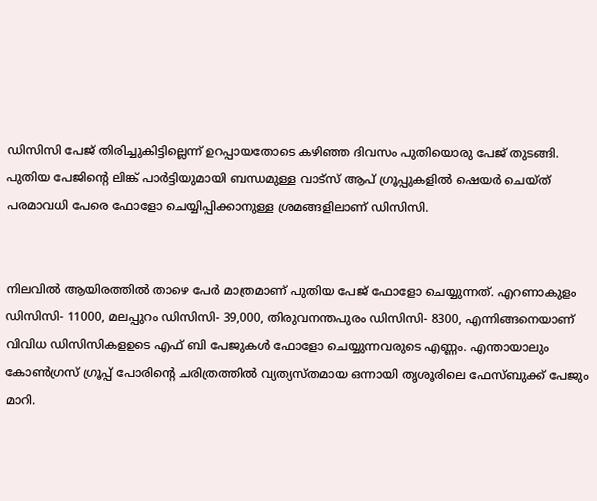ഡിസിസി പേജ് തിരിച്ചുകിട്ടില്ലെന്ന് ഉറപ്പായതോടെ കഴിഞ്ഞ ദിവസം പുതിയൊരു പേജ് തുടങ്ങി. പുതിയ പേജിന്‍റെ ലിങ്ക് പാർട്ടിയുമായി ബന്ധമുള്ള വാട്സ് ആപ് ഗ്രൂപ്പുകളില്‍ ഷെയർ ചെയ്ത് പരമാവധി പേരെ ഫോളോ ചെയ്യിപ്പിക്കാനുള്ള ശ്രമങ്ങളിലാണ് ഡിസിസി.


നിലവില്‍ ആയിരത്തില്‍ താഴെ പേർ മാത്രമാണ് പുതിയ പേജ് ഫോളോ ചെയ്യുന്നത്. എറണാകുളം ഡിസിസി- 11000, മലപ്പുറം ഡിസിസി- 39,000, തിരുവനന്തപുരം ഡിസിസി- 8300, എന്നിങ്ങനെയാണ് വിവിധ ഡിസിസികളഉടെ എഫ് ബി പേജുകള്‍ ഫോളോ ചെയ്യുന്നവരുടെ എണ്ണം. എന്തായാലും കോണ്‍ഗ്രസ് ഗ്രൂപ്പ് പോരിന്റെ ചരിത്രത്തില്‍ വ്യത്യസ്തമായ ഒന്നായി തൃശൂരിലെ ഫേസ്ബുക്ക് പേജും മാറി.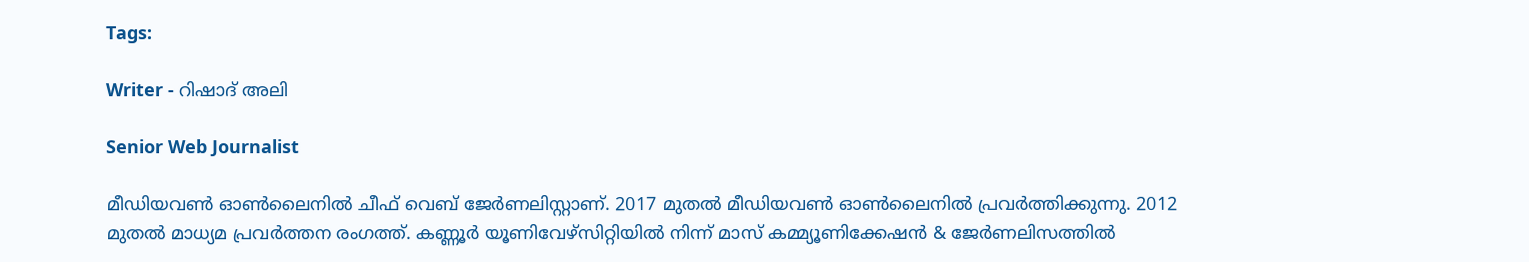Tags:

Writer - റിഷാദ് അലി

Senior Web Journalist

മീഡിയവൺ ഓൺലൈനിൽ ചീഫ് വെബ് ജേർണലിസ്റ്റാണ്. 2017 മുതൽ മീഡിയവൺ ഓൺലൈനിൽ പ്രവർത്തിക്കുന്നു. 2012 മുതൽ മാധ്യമ പ്രവർത്തന രംഗത്ത്. കണ്ണൂര്‍ യൂണിവേഴ്‌സിറ്റിയിൽ നിന്ന് മാസ് കമ്മ്യൂണിക്കേഷന്‍ & ജേര്‍ണലിസത്തില്‍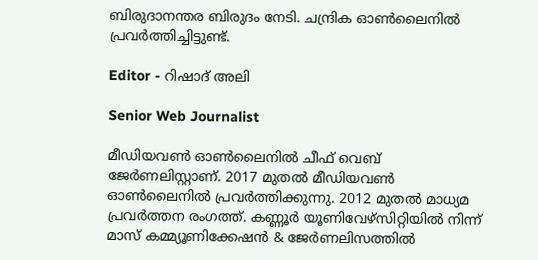ബിരുദാനന്തര ബിരുദം നേടി. ചന്ദ്രിക ഓണ്‍ലൈനില്‍ പ്രവര്‍ത്തിച്ചിട്ടുണ്ട്.

Editor - റിഷാദ് അലി

Senior Web Journalist

മീഡിയവൺ ഓൺലൈനിൽ ചീഫ് വെബ് ജേർണലിസ്റ്റാണ്. 2017 മുതൽ മീഡിയവൺ ഓൺലൈനിൽ പ്രവർത്തിക്കുന്നു. 2012 മുതൽ മാധ്യമ പ്രവർത്തന രംഗത്ത്. കണ്ണൂര്‍ യൂണിവേഴ്‌സിറ്റിയിൽ നിന്ന് മാസ് കമ്മ്യൂണിക്കേഷന്‍ & ജേര്‍ണലിസത്തില്‍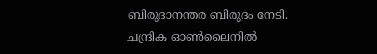ബിരുദാനന്തര ബിരുദം നേടി. ചന്ദ്രിക ഓണ്‍ലൈനില്‍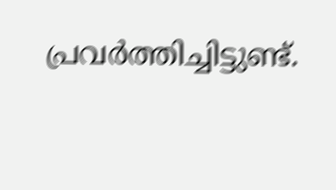പ്രവര്‍ത്തിച്ചിട്ടുണ്ട്.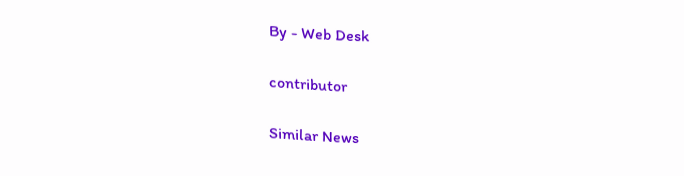By - Web Desk

contributor

Similar News